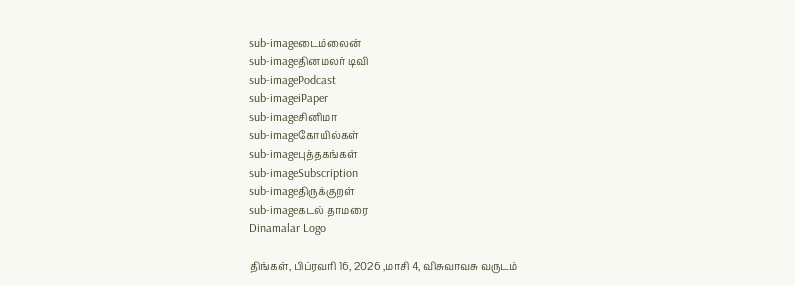sub-imageடைம்லைன்
sub-imageதினமலர் டிவி
sub-imagePodcast
sub-imageiPaper
sub-imageசினிமா
sub-imageகோயில்கள்
sub-imageபுத்தகங்கள்
sub-imageSubscription
sub-imageதிருக்குறள்
sub-imageகடல் தாமரை
Dinamalar Logo

திங்கள், பிப்ரவரி 16, 2026 ,மாசி 4, விசுவாவசு வருடம்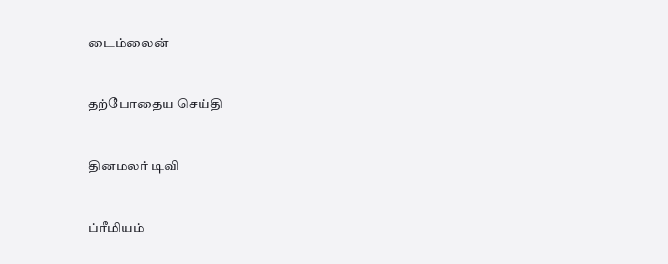டைம்லைன்


தற்போதைய செய்தி


தினமலர் டிவி


ப்ரீமியம்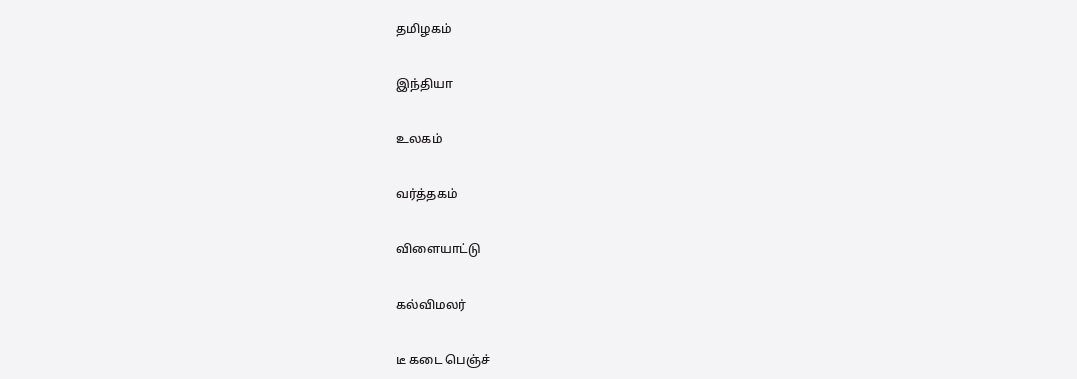தமிழகம்


இந்தியா


உலகம்


வர்த்தகம்


விளையாட்டு


கல்விமலர்


டீ கடை பெஞ்ச்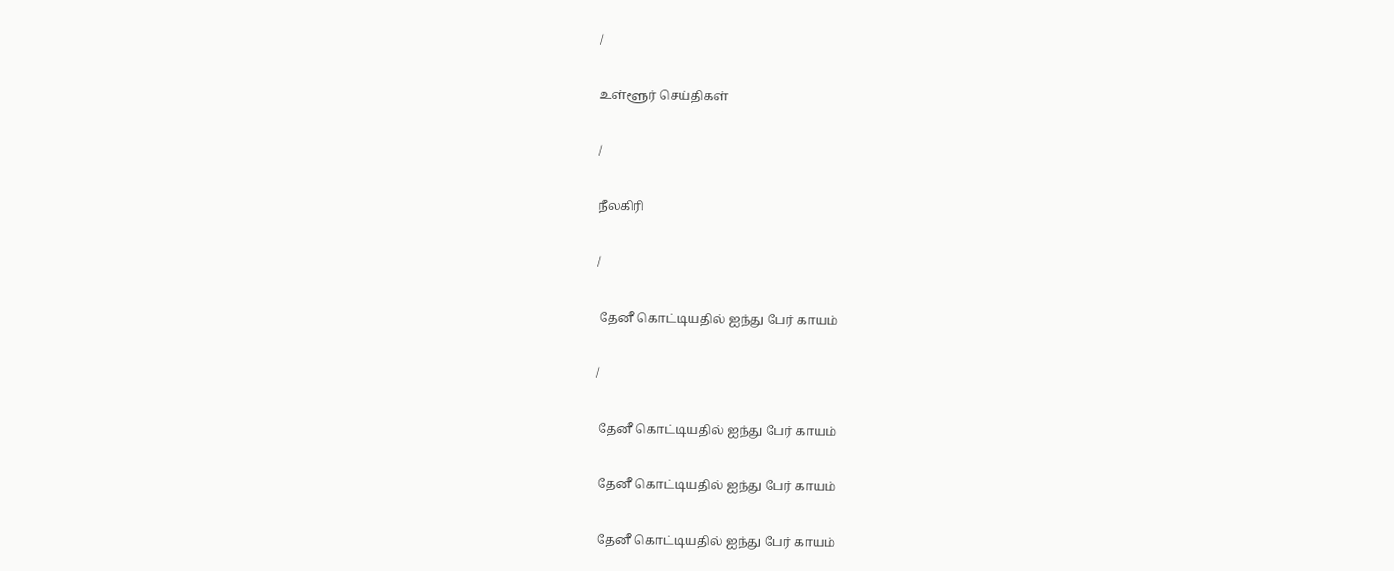/

உள்ளூர் செய்திகள்

/

நீலகிரி

/

 தேனீ கொட்டியதில் ஐந்து பேர் காயம்

/

 தேனீ கொட்டியதில் ஐந்து பேர் காயம்

 தேனீ கொட்டியதில் ஐந்து பேர் காயம்

 தேனீ கொட்டியதில் ஐந்து பேர் காயம்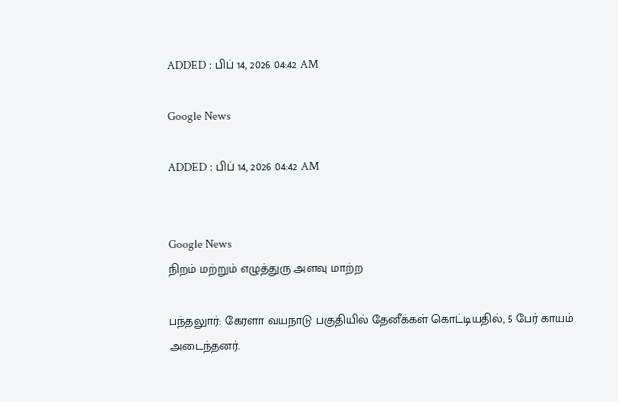ADDED : பிப் 14, 2026 04:42 AM

Google News

ADDED : பிப் 14, 2026 04:42 AM


Google News
நிறம் மற்றும் எழுத்துரு அளவு மாற்ற

பந்தலுார்: கேரளா வயநாடு பகுதியில் தேனீக்கள் கொட்டியதில், 5 பேர் காயம் அடைந்தனர்.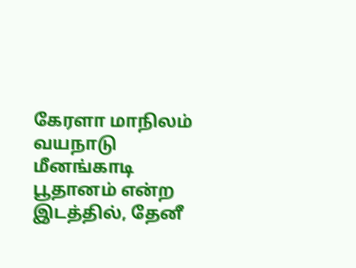கேரளா மாநிலம் வயநாடு மீனங்காடி பூதானம் என்ற இடத்தில், தேனீ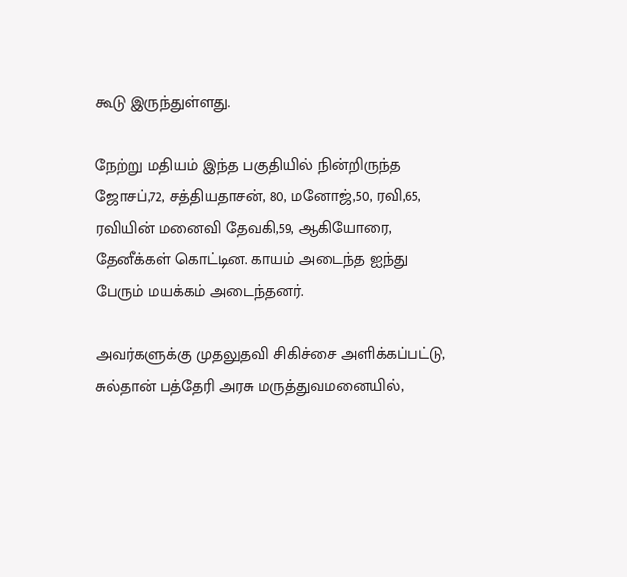கூடு இருந்துள்ளது.

நேற்று மதியம் இந்த பகுதியில் நின்றிருந்த ஜோசப்,72, சத்தியதாசன், 80, மனோஜ்,50, ரவி,65, ரவியின் மனைவி தேவகி,59, ஆகியோரை, தேனீக்கள் கொட்டின. காயம் அடைந்த ஐந்து பேரும் மயக்கம் அடைந்தனர்.

அவர்களுக்கு முதலுதவி சிகிச்சை அளிக்கப்பட்டு, சுல்தான் பத்தேரி அரசு மருத்துவமனையில்,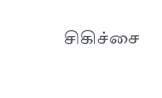சிகிச்சை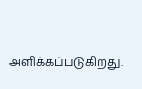அளிக்கப்படுகிறது.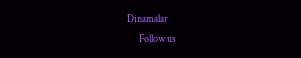Dinamalar
      Follow us